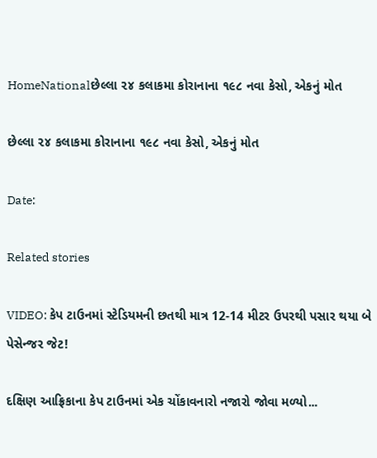HomeNationalછેલ્લા ૨૪ કલાકમા કોરાનાના ૧૯૮ નવા કેસો, એકનું મોત

છેલ્લા ૨૪ કલાકમા કોરાનાના ૧૯૮ નવા કેસો, એકનું મોત

Date:

Related stories

VIDEO: કેપ ટાઉનમાં સ્ટેડિયમની છતથી માત્ર 12-14 મીટર ઉપરથી પસાર થયા બે પેસેન્જર જેટ!

દક્ષિણ આફ્રિકાના કેપ ટાઉનમાં એક ચોંકાવનારો નજારો જોવા મળ્યો...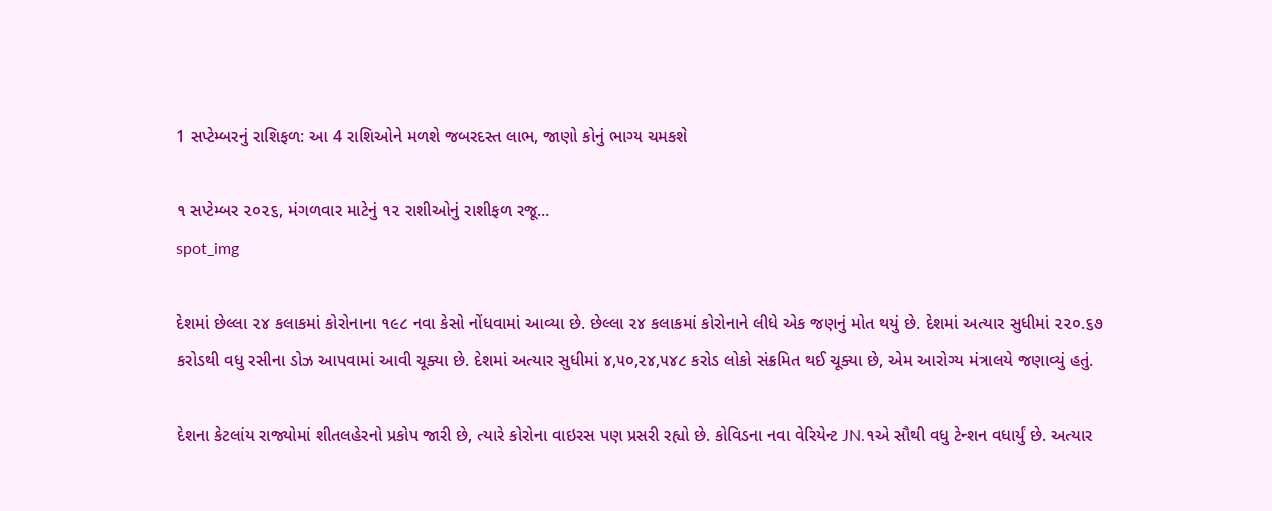1 સપ્ટેમ્બરનું રાશિફળ: આ 4 રાશિઓને મળશે જબરદસ્ત લાભ, જાણો કોનું ભાગ્ય ચમકશે

૧ સપ્ટેમ્બર ૨૦૨૬, મંગળવાર માટેનું ૧૨ રાશીઓનું રાશીફળ રજૂ...
spot_img

દેશમાં છેલ્લા ૨૪ કલાકમાં કોરોનાના ૧૯૮ નવા કેસો નોંધવામાં આવ્યા છે. છેલ્લા ૨૪ કલાકમાં કોરોનાને લીધે એક જણનું મોત થયું છે. દેશમાં અત્યાર સુધીમાં ૨૨૦.૬૭ કરોડથી વધુ રસીના ડોઝ આપવામાં આવી ચૂક્યા છે. દેશમાં અત્યાર સુધીમાં ૪,૫૦,૨૪,૫૪૮ કરોડ લોકો સંક્રમિત થઈ ચૂક્યા છે, એમ આરોગ્ય મંત્રાલયે જણાવ્યું હતું.

દેશના કેટલાંય રાજ્યોમાં શીતલહેરનો પ્રકોપ જારી છે, ત્યારે કોરોના વાઇરસ પણ પ્રસરી રહ્યો છે. કોવિડના નવા વેરિયેન્ટ JN.૧એ સૌથી વધુ ટેન્શન વધાર્યું છે. અત્યાર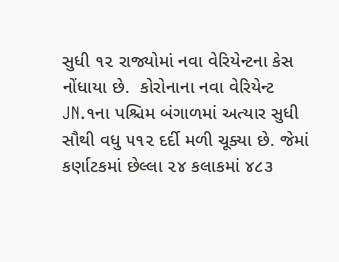સુધી ૧૨ રાજ્યોમાં નવા વેરિયેન્ટના કેસ નોંધાયા છે.  કોરોનાના નવા વેરિયેન્ટ JN.૧ના પશ્ચિમ બંગાળમાં અત્યાર સુધી સૌથી વધુ ૫૧૨ દર્દી મળી ચૂક્યા છે. જેમાં કર્ણાટકમાં છેલ્લા ૨૪ કલાકમાં ૪૮૩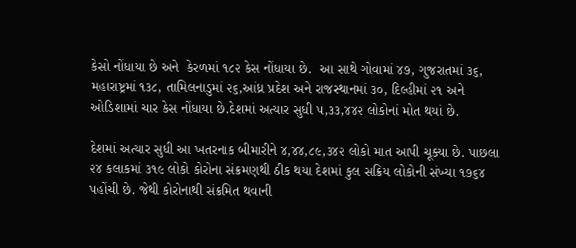કેસો નોંધાયા છે અને  કેરળમાં ૧૮૨ કેસ નોંધાયા છે.  આ સાથે ગોવામાં ૪૭, ગુજરાતમાં ૩૬, મહારાષ્ટ્રમાં ૧૩૮, તામિલનાડુમાં ૨૬,આંધ્ર પ્રદેશ અને રાજસ્થાનમાં ૩૦, દિલ્હીમાં ૨૧ અને ઓડિશામાં ચાર કેસ નોંધાયા છે.દેશમાં અત્યાર સુધી ૫,૩૩,૪૪૨ લોકોનાં મોત થયાં છે.

દેશમાં અત્યાર સુધી આ ખતરનાક બીમારીને ૪,૪૪,૮૯,૩૪૨ લોકો માત આપી ચૂક્યા છે. પાછલા ૨૪ કલાકમાં ૩૧૯ લોકો કોરોના સંક્રમણથી ઠીક થયા દેશમાં કુલ સક્રિય લોકોની સંખ્યા ૧૭૬૪ પહોંચી છે. જેથી કોરોનાથી સંક્રમિત થવાની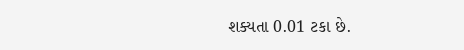શક્યતા 0.01 ટકા છે.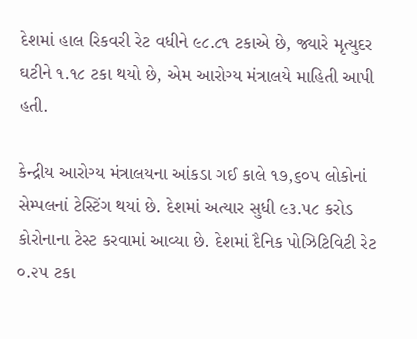દેશમાં હાલ રિકવરી રેટ વધીને ૯૮.૮૧ ટકાએ છે, જ્યારે મૃત્યુદર ઘટીને ૧.૧૮ ટકા થયો છે, એમ આરોગ્ય મંત્રાલયે માહિતી આપી હતી.

કેન્દ્રીય આરોગ્ય મંત્રાલયના આંકડા ગઈ કાલે ૧૭,૬૦૫ લોકોનાં સેમ્પલનાં ટેસ્ટિંગ થયાં છે. દેશમાં અત્યાર સુધી ૯૩.૫૮ કરોડ કોરોનાના ટેસ્ટ કરવામાં આવ્યા છે. દેશમાં દૈનિક પોઝિટિવિટી રેટ ૦.૨૫ ટકા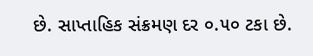છે. સાપ્તાહિક સંક્રમણ દર ૦.૫૦ ટકા છે.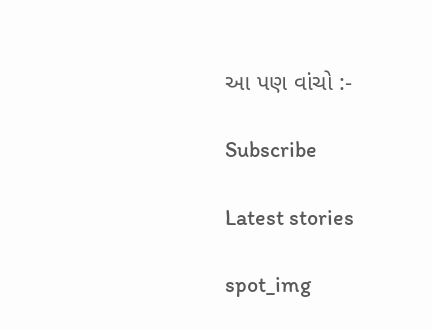આ પણ વાંચો :-

Subscribe

Latest stories

spot_img